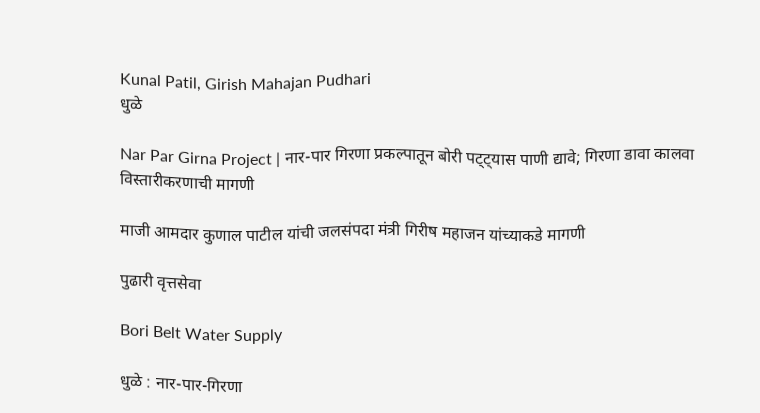Kunal Patil, Girish Mahajan Pudhari
धुळे

Nar Par Girna Project | नार-पार गिरणा प्रकल्पातून बोरी पट्ट्यास पाणी द्यावे; गिरणा डावा कालवा विस्तारीकरणाची मागणी

माजी आमदार कुणाल पाटील यांची जलसंपदा मंत्री गिरीष महाजन यांच्याकडे मागणी

पुढारी वृत्तसेवा

Bori Belt Water Supply

धुळे : नार-पार-गिरणा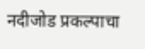नदीजोड प्रकल्पाचा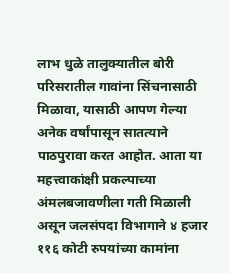लाभ धुळे तालुक्यातील बोरी परिसरातील गावांना सिंचनासाठी मिळावा, यासाठी आपण गेल्या अनेक वर्षांपासून सातत्याने पाठपुरावा करत आहोत. आता या महत्त्वाकांक्षी प्रकल्पाच्या अंमलबजावणीला गती मिळाली असून जलसंपदा विभागाने ४ हजार ११६ कोटी रुपयांच्या कामांना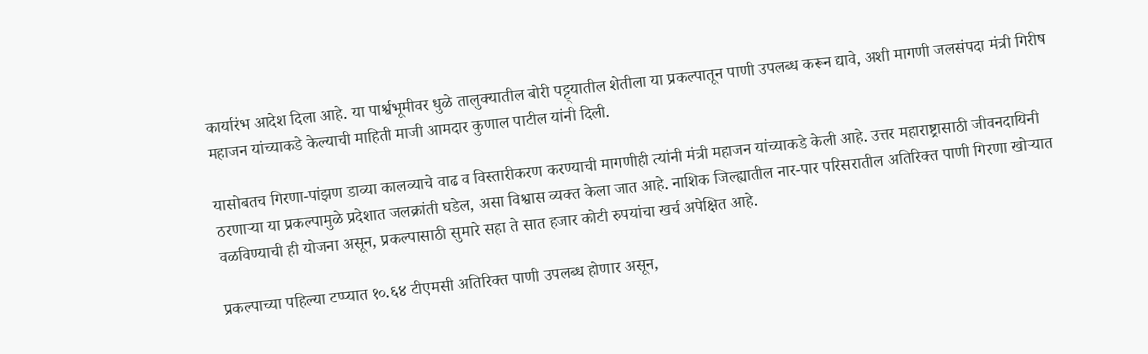कार्यारंभ आदेश दिला आहे. या पार्श्वभूमीवर धुळे तालुक्यातील बोरी पट्ट्यातील शेतीला या प्रकल्पातून पाणी उपलब्ध करून द्यावे, अशी मागणी जलसंपदा मंत्री गिरीष महाजन यांच्याकडे केल्याची माहिती माजी आमदार कुणाल पाटील यांनी दिली.

यासोबतच गिरणा-पांझण डाव्या कालव्याचे वाढ व विस्तारीकरण करण्याची मागणीही त्यांनी मंत्री महाजन यांच्याकडे केली आहे. उत्तर महाराष्ट्रासाठी जीवनदायिनी ठरणाऱ्या या प्रकल्पामुळे प्रदेशात जलक्रांती घडेल, असा विश्वास व्यक्त केला जात आहे. नाशिक जिल्ह्यातील नार-पार परिसरातील अतिरिक्त पाणी गिरणा खोऱ्यात वळविण्याची ही योजना असून, प्रकल्पासाठी सुमारे सहा ते सात हजार कोटी रुपयांचा खर्च अपेक्षित आहे.

प्रकल्पाच्या पहिल्या टप्प्यात १०.६४ टीएमसी अतिरिक्त पाणी उपलब्ध होणार असून,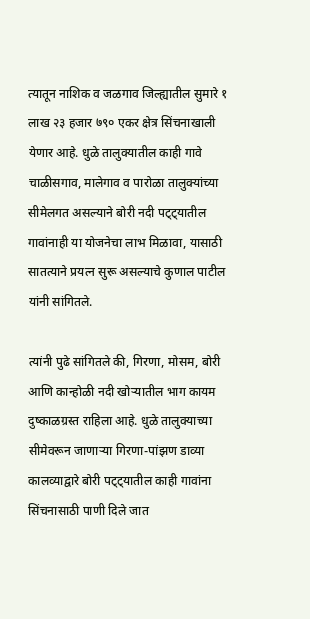त्यातून नाशिक व जळगाव जिल्ह्यातील सुमारे १ लाख २३ हजार ७९० एकर क्षेत्र सिंचनाखाली येणार आहे. धुळे तालुक्यातील काही गावे चाळीसगाव, मालेगाव व पारोळा तालुक्यांच्या सीमेलगत असल्याने बोरी नदी पट्ट्यातील गावांनाही या योजनेचा लाभ मिळावा, यासाठी सातत्याने प्रयत्न सुरू असल्याचे कुणाल पाटील यांनी सांगितले.

त्यांनी पुढे सांगितले की, गिरणा, मोसम, बोरी आणि कान्होळी नदी खोऱ्यातील भाग कायम दुष्काळग्रस्त राहिला आहे. धुळे तालुक्याच्या सीमेवरून जाणाऱ्या गिरणा-पांझण डाव्या कालव्याद्वारे बोरी पट्ट्यातील काही गावांना सिंचनासाठी पाणी दिले जात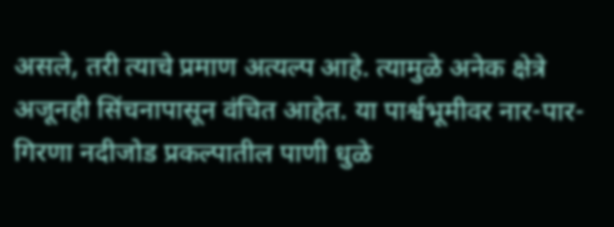असले, तरी त्याचे प्रमाण अत्यल्प आहे. त्यामुळे अनेक क्षेत्रे अजूनही सिंचनापासून वंचित आहेत. या पार्श्वभूमीवर नार-पार-गिरणा नदीजोड प्रकल्पातील पाणी धुळे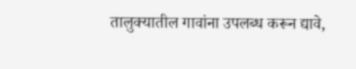तालुक्यातील गावांना उपलब्ध करून द्यावे,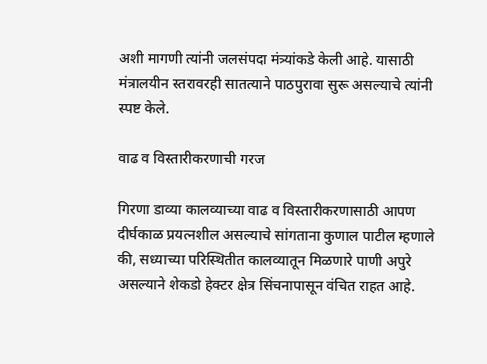अशी मागणी त्यांनी जलसंपदा मंत्र्यांकडे केली आहे. यासाठी मंत्रालयीन स्तरावरही सातत्याने पाठपुरावा सुरू असल्याचे त्यांनी स्पष्ट केले.

वाढ व विस्तारीकरणाची गरज

गिरणा डाव्या कालव्याच्या वाढ व विस्तारीकरणासाठी आपण दीर्घकाळ प्रयत्नशील असल्याचे सांगताना कुणाल पाटील म्हणाले की, सध्याच्या परिस्थितीत कालव्यातून मिळणारे पाणी अपुरे असल्याने शेकडो हेक्टर क्षेत्र सिंचनापासून वंचित राहत आहे.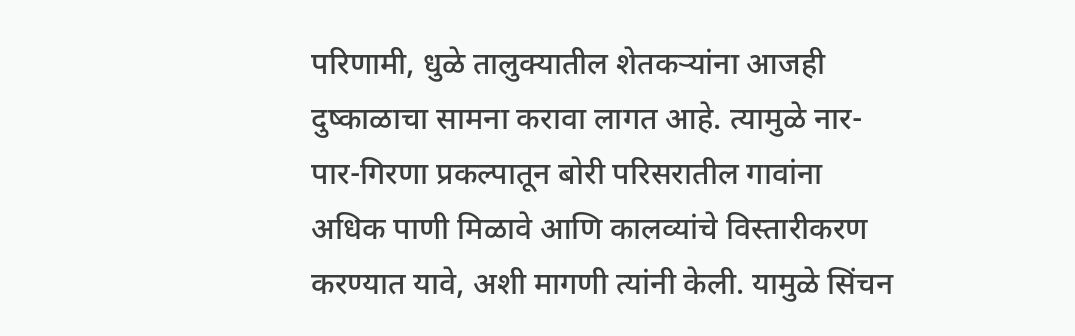परिणामी, धुळे तालुक्यातील शेतकऱ्यांना आजही दुष्काळाचा सामना करावा लागत आहे. त्यामुळे नार-पार-गिरणा प्रकल्पातून बोरी परिसरातील गावांना अधिक पाणी मिळावे आणि कालव्यांचे विस्तारीकरण करण्यात यावे, अशी मागणी त्यांनी केली. यामुळे सिंचन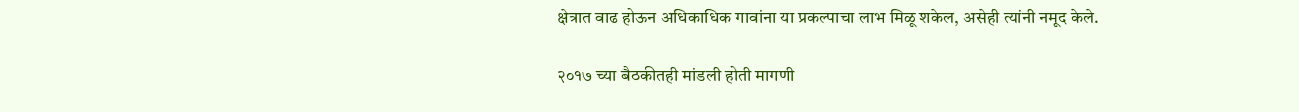क्षेत्रात वाढ होऊन अधिकाधिक गावांना या प्रकल्पाचा लाभ मिळू शकेल, असेही त्यांनी नमूद केले.

२०१७ च्या बैठकीतही मांडली होती मागणी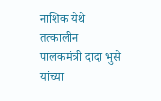नाशिक येथे तत्कालीन पालकमंत्री दादा भुसे यांच्या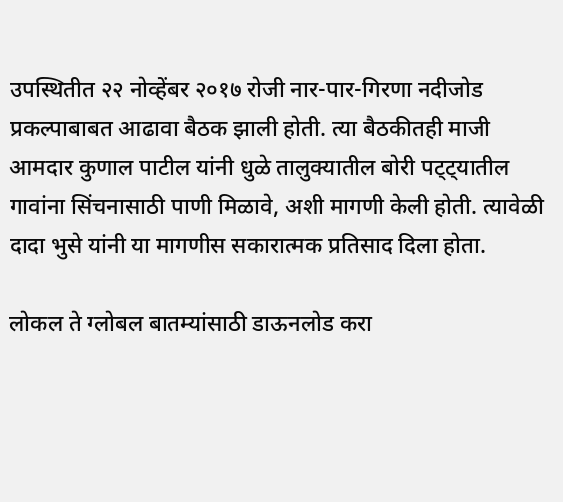उपस्थितीत २२ नोव्हेंबर २०१७ रोजी नार-पार-गिरणा नदीजोड प्रकल्पाबाबत आढावा बैठक झाली होती. त्या बैठकीतही माजी आमदार कुणाल पाटील यांनी धुळे तालुक्यातील बोरी पट्ट्यातील गावांना सिंचनासाठी पाणी मिळावे, अशी मागणी केली होती. त्यावेळी दादा भुसे यांनी या मागणीस सकारात्मक प्रतिसाद दिला होता.

लोकल ते ग्लोबल बातम्यांसाठी डाऊनलोड करा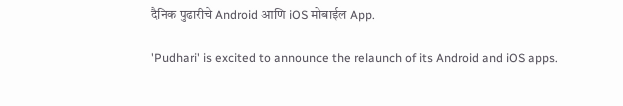दैनिक पुढारीचे Android आणि iOS मोबाईल App.

'Pudhari' is excited to announce the relaunch of its Android and iOS apps.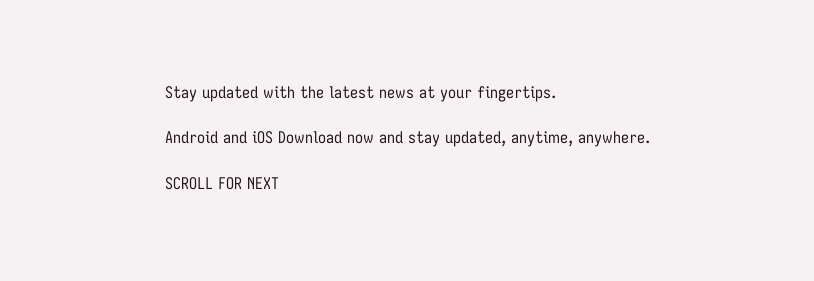Stay updated with the latest news at your fingertips.

Android and iOS Download now and stay updated, anytime, anywhere.

SCROLL FOR NEXT